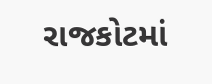રાજકોટમાં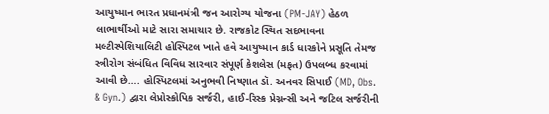આયુષ્માન ભારત પ્રધાનમંત્રી જન આરોગ્ય યોજના (PM-JAY) હેઠળ લાભાર્થીઓ માટે સારા સમાચાર છે. રાજકોટ સ્થિત સદભાવના મલ્ટીસ્પેશિયાલિટી હોસ્પિટલ ખાતે હવે આયુષ્માન કાર્ડ ધારકોને પ્રસૂતિ તેમજ સ્ત્રીરોગ સંબંધિત વિવિધ સારવાર સંપૂર્ણ કેશલેસ (મફત) ઉપલબ્ધ કરવામાં આવી છે…. હોસ્પિટલમાં અનુભવી નિષ્ણાત ડૉ. અનવર સિપાઈ (MD, Obs. & Gyn.) દ્વારા લેપ્રોસ્કોપિક સર્જરી, હાઈ-રિસ્ક પ્રેગ્નન્સી અને જટિલ સર્જરીની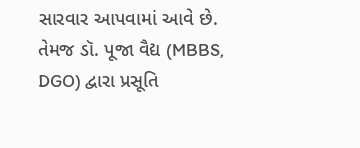સારવાર આપવામાં આવે છે. તેમજ ડૉ. પૂજા વૈદ્ય (MBBS, DGO) દ્વારા પ્રસૂતિ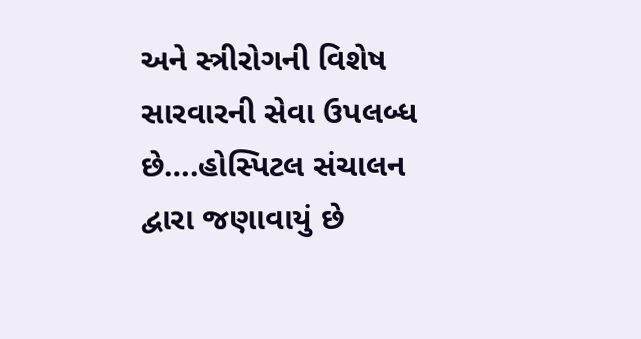અને સ્ત્રીરોગની વિશેષ સારવારની સેવા ઉપલબ્ધ છે….હોસ્પિટલ સંચાલન દ્વારા જણાવાયું છે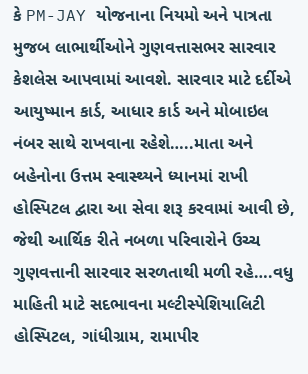કે PM-JAY યોજનાના નિયમો અને પાત્રતા મુજબ લાભાર્થીઓને ગુણવત્તાસભર સારવાર કેશલેસ આપવામાં આવશે. સારવાર માટે દર્દીએ આયુષ્માન કાર્ડ, આધાર કાર્ડ અને મોબાઇલ નંબર સાથે રાખવાના રહેશે…..માતા અને બહેનોના ઉત્તમ સ્વાસ્થ્યને ધ્યાનમાં રાખી હોસ્પિટલ દ્વારા આ સેવા શરૂ કરવામાં આવી છે, જેથી આર્થિક રીતે નબળા પરિવારોને ઉચ્ચ ગુણવત્તાની સારવાર સરળતાથી મળી રહે….વધુ માહિતી માટે સદભાવના મલ્ટીસ્પેશિયાલિટી હોસ્પિટલ, ગાંધીગ્રામ, રામાપીર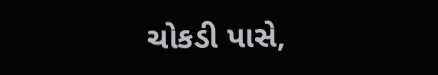ચોકડી પાસે,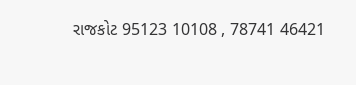રાજકોટ 95123 10108 , 78741 46421